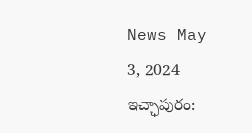News May 3, 2024
ఇచ్ఛాపురం: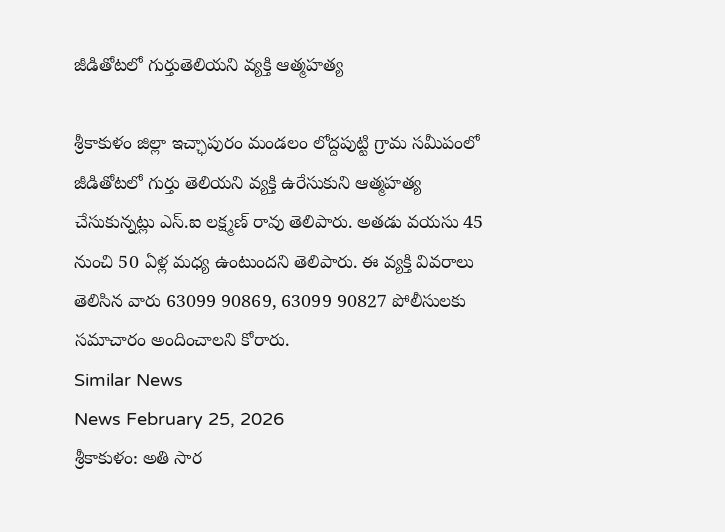జీడితోటలో గుర్తుతెలియని వ్యక్తి ఆత్మహత్య

శ్రీకాకుళం జిల్లా ఇచ్ఛాపురం మండలం లోద్దపుట్టి గ్రామ సమీపంలో జీడితోటలో గుర్తు తెలియని వ్యక్తి ఉరేసుకుని ఆత్మహత్య చేసుకున్నట్లు ఎస్.ఐ లక్ష్మణ్ రావు తెలిపారు. అతడు వయసు 45 నుంచి 50 ఏళ్ల మధ్య ఉంటుందని తెలిపారు. ఈ వ్యక్తి వివరాలు తెలిసిన వారు 63099 90869, 63099 90827 పోలీసులకు సమాచారం అందించాలని కోరారు.
Similar News
News February 25, 2026
శ్రీకాకుళం: అతి సార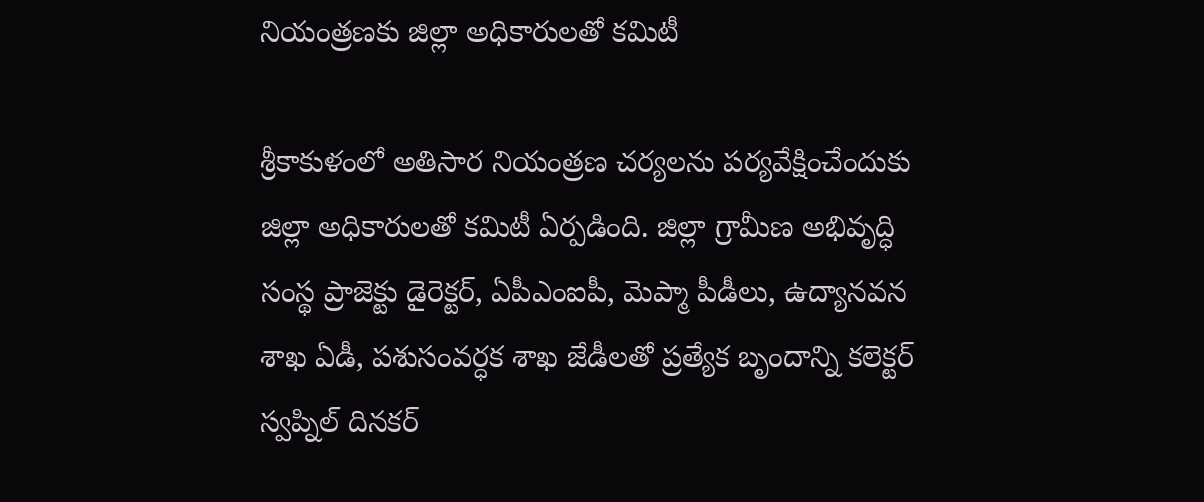నియంత్రణకు జిల్లా అధికారులతో కమిటీ

శ్రీకాకుళంలో అతిసార నియంత్రణ చర్యలను పర్యవేక్షించేందుకు జిల్లా అధికారులతో కమిటీ ఏర్పడింది. జిల్లా గ్రామీణ అభివృద్ధి సంస్థ ప్రాజెక్టు డైరెక్టర్, ఏపీఎంఐపీ, మెప్మా పీడీలు, ఉద్యానవన శాఖ ఏడీ, పశుసంవర్ధక శాఖ జేడీలతో ప్రత్యేక బృందాన్ని కలెక్టర్ స్వప్నిల్ దినకర్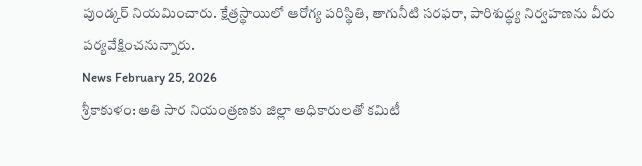పుండ్కర్ నియమించారు. క్షేత్రస్థాయిలో ఆరోగ్య పరిస్థితి, తాగునీటి సరఫరా, పారిశుద్ధ్య నిర్వహణను వీరు పర్యవేక్షించనున్నారు.
News February 25, 2026
శ్రీకాకుళం: అతి సార నియంత్రణకు జిల్లా అధికారులతో కమిటీ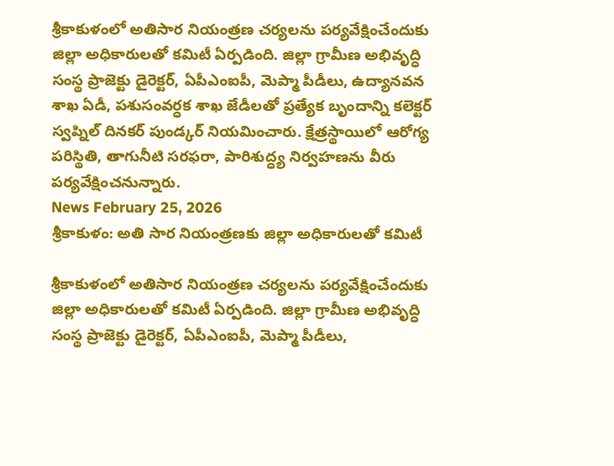శ్రీకాకుళంలో అతిసార నియంత్రణ చర్యలను పర్యవేక్షించేందుకు జిల్లా అధికారులతో కమిటీ ఏర్పడింది. జిల్లా గ్రామీణ అభివృద్ధి సంస్థ ప్రాజెక్టు డైరెక్టర్, ఏపీఎంఐపీ, మెప్మా పీడీలు, ఉద్యానవన శాఖ ఏడీ, పశుసంవర్ధక శాఖ జేడీలతో ప్రత్యేక బృందాన్ని కలెక్టర్ స్వప్నిల్ దినకర్ పుండ్కర్ నియమించారు. క్షేత్రస్థాయిలో ఆరోగ్య పరిస్థితి, తాగునీటి సరఫరా, పారిశుద్ధ్య నిర్వహణను వీరు పర్యవేక్షించనున్నారు.
News February 25, 2026
శ్రీకాకుళం: అతి సార నియంత్రణకు జిల్లా అధికారులతో కమిటీ

శ్రీకాకుళంలో అతిసార నియంత్రణ చర్యలను పర్యవేక్షించేందుకు జిల్లా అధికారులతో కమిటీ ఏర్పడింది. జిల్లా గ్రామీణ అభివృద్ధి సంస్థ ప్రాజెక్టు డైరెక్టర్, ఏపీఎంఐపీ, మెప్మా పీడీలు,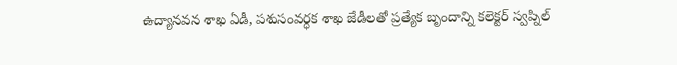ఉద్యానవన శాఖ ఏడీ, పశుసంవర్ధక శాఖ జేడీలతో ప్రత్యేక బృందాన్ని కలెక్టర్ స్వప్నిల్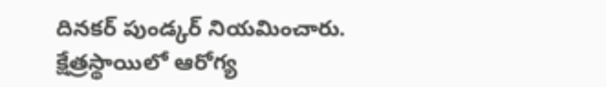దినకర్ పుండ్కర్ నియమించారు. క్షేత్రస్థాయిలో ఆరోగ్య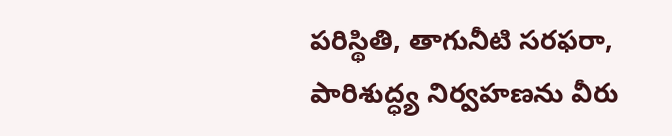పరిస్థితి, తాగునీటి సరఫరా, పారిశుద్ధ్య నిర్వహణను వీరు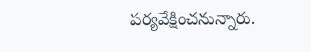పర్యవేక్షించనున్నారు.